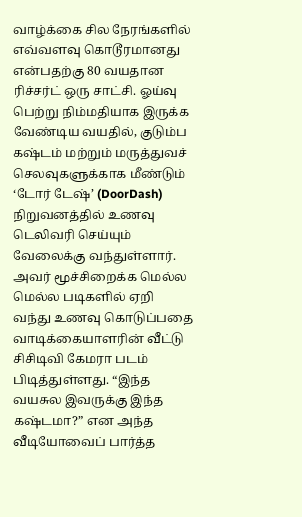வாழ்க்கை சில நேரங்களில் எவ்வளவு கொடூரமானது என்பதற்கு 80 வயதான ரிச்சர்ட் ஒரு சாட்சி. ஓய்வு பெற்று நிம்மதியாக இருக்க வேண்டிய வயதில், குடும்ப கஷ்டம் மற்றும் மருத்துவச் செலவுகளுக்காக மீண்டும் ‘டோர் டேஷ்’ (DoorDash) நிறுவனத்தில் உணவு டெலிவரி செய்யும் வேலைக்கு வந்துள்ளார். அவர் மூச்சிறைக்க மெல்ல மெல்ல படிகளில் ஏறி வந்து உணவு கொடுப்பதை வாடிக்கையாளரின் வீட்டு சிசிடிவி கேமரா படம் பிடித்துள்ளது. “இந்த வயசுல இவருக்கு இந்த கஷ்டமா?” என அந்த வீடியோவைப் பார்த்த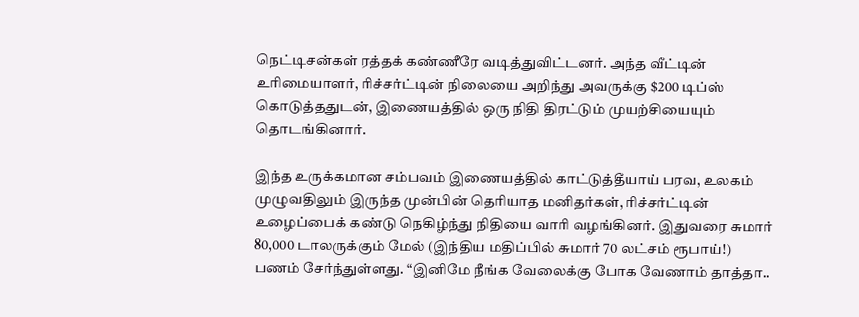நெட்டிசன்கள் ரத்தக் கண்ணீரே வடித்துவிட்டனர். அந்த வீட்டின் உரிமையாளர், ரிச்சர்ட்டின் நிலையை அறிந்து அவருக்கு $200 டிப்ஸ் கொடுத்ததுடன், இணையத்தில் ஒரு நிதி திரட்டும் முயற்சியையும் தொடங்கினார்.

இந்த உருக்கமான சம்பவம் இணையத்தில் காட்டுத்தீயாய் பரவ, உலகம் முழுவதிலும் இருந்த முன்பின் தெரியாத மனிதர்கள், ரிச்சர்ட்டின் உழைப்பைக் கண்டு நெகிழ்ந்து நிதியை வாரி வழங்கினர். இதுவரை சுமார் 80,000 டாலருக்கும் மேல் (இந்திய மதிப்பில் சுமார் 70 லட்சம் ரூபாய்!) பணம் சேர்ந்துள்ளது. “இனிமே நீங்க வேலைக்கு போக வேணாம் தாத்தா..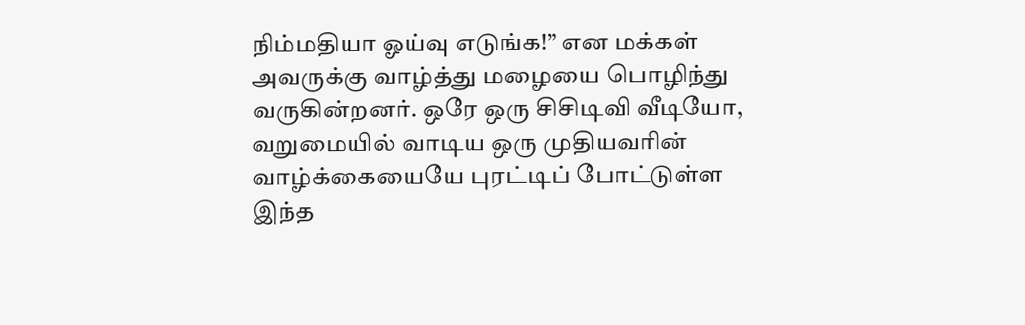நிம்மதியா ஓய்வு எடுங்க!” என மக்கள் அவருக்கு வாழ்த்து மழையை பொழிந்து வருகின்றனர். ஒரே ஒரு சிசிடிவி வீடியோ, வறுமையில் வாடிய ஒரு முதியவரின் வாழ்க்கையையே புரட்டிப் போட்டுள்ள இந்த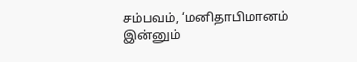சம்பவம், ‘மனிதாபிமானம் இன்னும்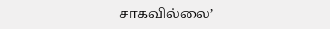சாகவில்லை’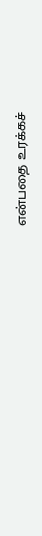என்பதை உரக்கச்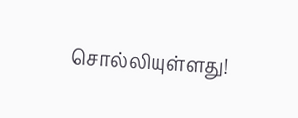சொல்லியுள்ளது!